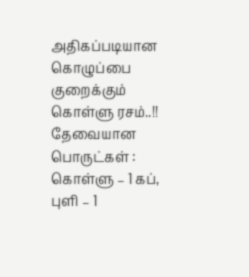அதிகப்படியான கொழுப்பை குறைக்கும் கொள்ளு ரசம்..!!
தேவையான பொருட்கள் : கொள்ளு – 1 கப், புளி – 1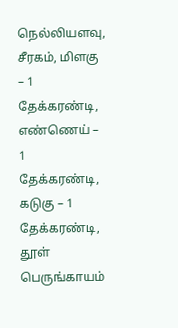நெல்லியளவு, சீரகம், மிளகு – 1 தேக்கரண்டி, எண்ணெய் – 1 தேக்கரண்டி, கடுகு – 1 தேக்கரண்டி, தூள் பெருங்காயம்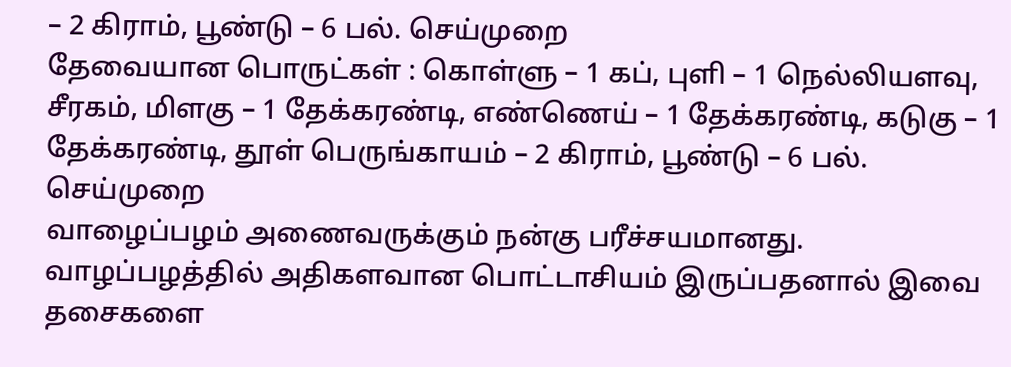– 2 கிராம், பூண்டு – 6 பல். செய்முறை
தேவையான பொருட்கள் : கொள்ளு – 1 கப், புளி – 1 நெல்லியளவு, சீரகம், மிளகு – 1 தேக்கரண்டி, எண்ணெய் – 1 தேக்கரண்டி, கடுகு – 1 தேக்கரண்டி, தூள் பெருங்காயம் – 2 கிராம், பூண்டு – 6 பல். செய்முறை
வாழைப்பழம் அணைவருக்கும் நன்கு பரீச்சயமானது. வாழப்பழத்தில் அதிகளவான பொட்டாசியம் இருப்பதனால் இவை தசைகளை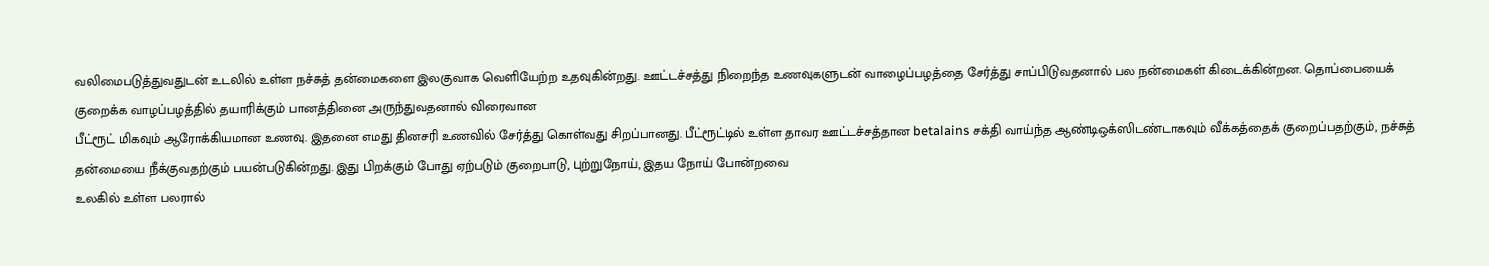வலிமைபடுத்துவதுடன் உடலில் உள்ள நச்சுத் தன்மைகளை இலகுவாக வெளியேற்ற உதவுகின்றது. ஊட்டச்சத்து நிறைந்த உணவுகளுடன் வாழைப்பழத்தை சேர்த்து சாப்பிடுவதனால் பல நன்மைகள் கிடைக்கின்றன. தொப்பையைக் குறைக்க வாழப்பழத்தில் தயாரிக்கும் பானத்தினை அருந்துவதனால் விரைவான
பீட்ரூட் மிகவும் ஆரோக்கியமான உணவு. இதனை எமது தினசரி உணவில் சேர்த்து கொள்வது சிறப்பானது. பீட்ரூட்டில் உள்ள தாவர ஊட்டச்சத்தான betalains சக்தி வாய்ந்த ஆண்டிஒக்ஸிடண்டாகவும் வீக்கத்தைக் குறைப்பதற்கும், நச்சுத் தன்மையை நீக்குவதற்கும் பயன்படுகின்றது. இது பிறக்கும் போது ஏற்படும் குறைபாடு, புற்றுநோய், இதய நோய் போன்றவை
உலகில் உள்ள பலரால்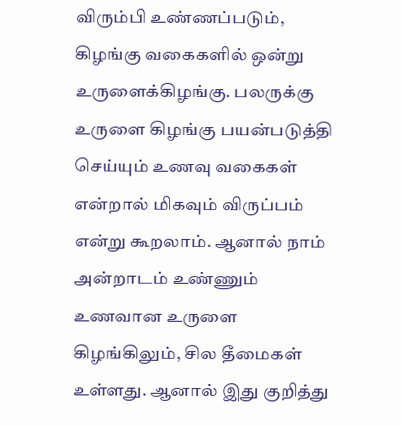விரும்பி உண்ணப்படும், கிழங்கு வகைகளில் ஒன்று உருளைக்கிழங்கு. பலருக்கு உருளை கிழங்கு பயன்படுத்தி செய்யும் உணவு வகைகள் என்றால் மிகவும் விருப்பம் என்று கூறலாம். ஆனால் நாம் அன்றாடம் உண்ணும் உணவான உருளை கிழங்கிலும், சில தீமைகள் உள்ளது. ஆனால் இது குறித்து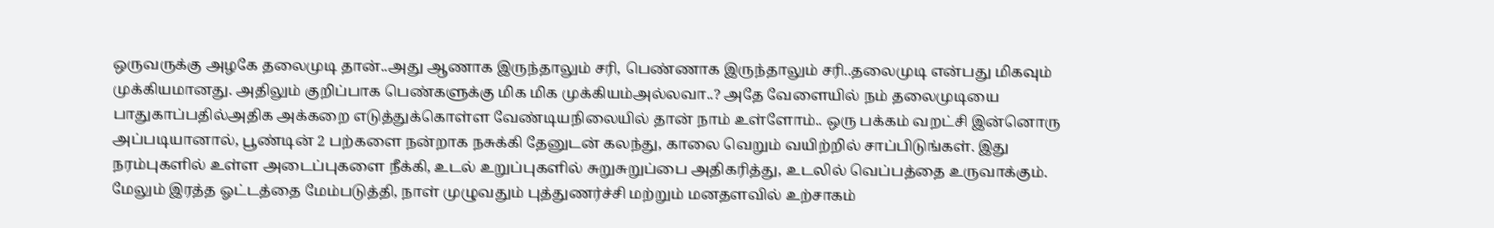ஒருவருக்கு அழகே தலைமுடி தான்..அது ஆணாக இருந்தாலும் சரி, பெண்ணாக இருந்தாலும் சரி..தலைமுடி என்பது மிகவும் முக்கியமானது. அதிலும் குறிப்பாக பெண்களுக்கு மிக மிக முக்கியம்அல்லவா..? அதே வேளையில் நம் தலைமுடியை பாதுகாப்பதில்அதிக அக்கறை எடுத்துக்கொள்ள வேண்டியநிலையில் தான் நாம் உள்ளோம்.. ஒரு பக்கம் வறட்சி இன்னொரு
அப்படியானால், பூண்டின் 2 பற்களை நன்றாக நசுக்கி தேனுடன் கலந்து, காலை வெறும் வயிற்றில் சாப்பிடுங்கள். இது நரம்புகளில் உள்ள அடைப்புகளை நீக்கி, உடல் உறுப்புகளில் சுறுசுறுப்பை அதிகரித்து, உடலில் வெப்பத்தை உருவாக்கும். மேலும் இரத்த ஓட்டத்தை மேம்படுத்தி, நாள் முழுவதும் புத்துணர்ச்சி மற்றும் மனதளவில் உற்சாகம்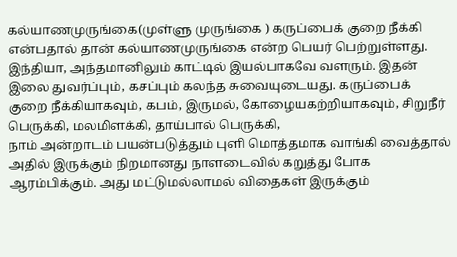கல்யாணமுருங்கை(முள்ளு முருங்கை ) கருப்பைக் குறை நீக்கி என்பதால் தான் கல்யாணமுருங்கை என்ற பெயர் பெற்றுள்ளது. இந்தியா, அந்தமானிலும் காட்டில் இயல்பாகவே வளரும். இதன் இலை துவர்ப்பும், கசப்பும் கலந்த சுவையுடையது. கருப்பைக் குறை நீக்கியாகவும், கபம், இருமல், கோழையகற்றியாகவும், சிறுநீர் பெருக்கி, மலமிளக்கி, தாய்பால் பெருக்கி,
நாம் அன்றாடம் பயன்படுத்தும் புளி மொத்தமாக வாங்கி வைத்தால் அதில் இருக்கும் நிறமானது நாளடைவில் கறுத்து போக ஆரம்பிக்கும். அது மட்டுமல்லாமல் விதைகள் இருக்கும்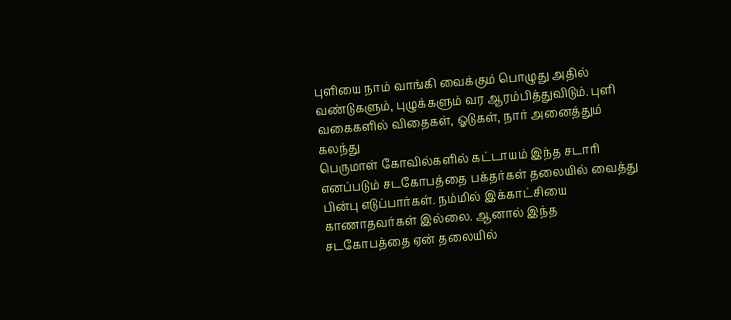புளியை நாம் வாங்கி வைக்கும் பொழுது அதில் வண்டுகளும், புழுக்களும் வர ஆரம்பித்துவிடும். புளி வகைகளில் விதைகள், ஓடுகள், நார் அனைத்தும் கலந்து
பெருமாள் கோவில்களில் கட்டாயம் இந்த சடாரி எனப்படும் சடகோபத்தை பக்தர்கள் தலையில் வைத்து பின்பு எடுப்பார்கள். நம்மில் இக்காட்சியை காணாதவர்கள் இல்லை. ஆனால் இந்த சடகோபத்தை ஏன் தலையில்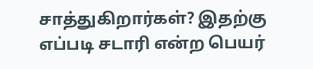சாத்துகிறார்கள்? இதற்கு எப்படி சடாரி என்ற பெயர்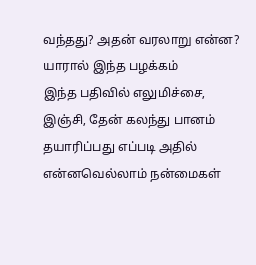வந்தது? அதன் வரலாறு என்ன? யாரால் இந்த பழக்கம்
இந்த பதிவில் எலுமிச்சை, இஞ்சி, தேன் கலந்து பானம் தயாரிப்பது எப்படி அதில் என்னவெல்லாம் நன்மைகள்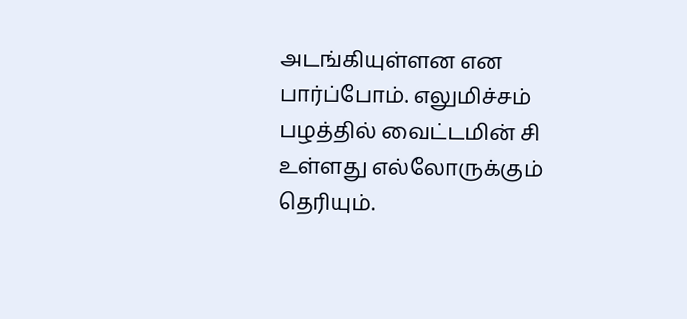அடங்கியுள்ளன என பார்ப்போம். எலுமிச்சம் பழத்தில் வைட்டமின் சி உள்ளது எல்லோருக்கும் தெரியும்.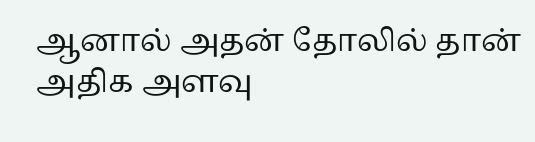ஆனால் அதன் தோலில் தான் அதிக அளவு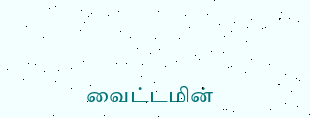வைட்டமின்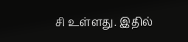சி உள்ளது. இதில்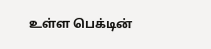உள்ள பெக்டின்